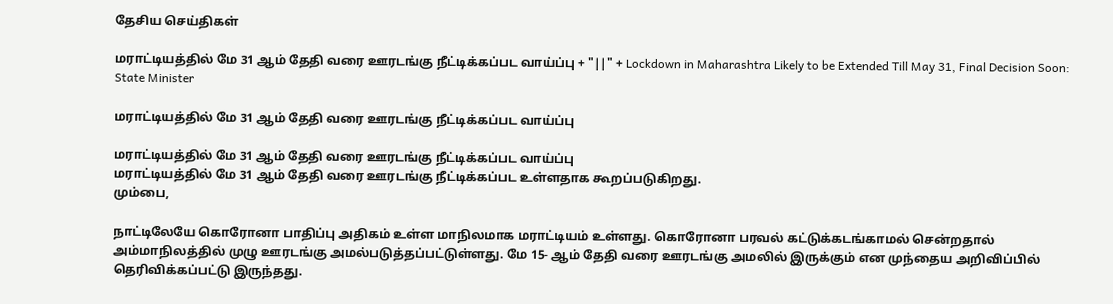தேசிய செய்திகள்

மராட்டியத்தில் மே 31 ஆம் தேதி வரை ஊரடங்கு நீட்டிக்கப்பட வாய்ப்பு + "||" + Lockdown in Maharashtra Likely to be Extended Till May 31, Final Decision Soon: State Minister

மராட்டியத்தில் மே 31 ஆம் தேதி வரை ஊரடங்கு நீட்டிக்கப்பட வாய்ப்பு

மராட்டியத்தில் மே 31 ஆம் தேதி வரை ஊரடங்கு நீட்டிக்கப்பட வாய்ப்பு
மராட்டியத்தில் மே 31 ஆம் தேதி வரை ஊரடங்கு நீட்டிக்கப்பட உள்ளதாக கூறப்படுகிறது.
மும்பை,

நாட்டிலேயே கொரோனா பாதிப்பு அதிகம் உள்ள மாநிலமாக மராட்டியம் உள்ளது. கொரோனா பரவல் கட்டுக்கடங்காமல் சென்றதால் அம்மாநிலத்தில் முழு ஊரடங்கு அமல்படுத்தப்பட்டுள்ளது. மே 15- ஆம் தேதி வரை ஊரடங்கு அமலில் இருக்கும் என முந்தைய அறிவிப்பில் தெரிவிக்கப்பட்டு இருந்தது.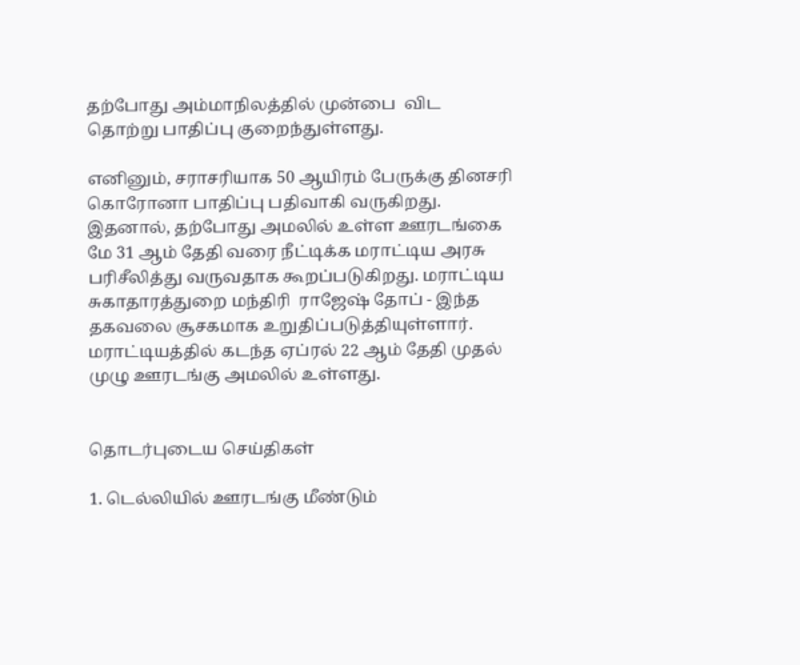தற்போது அம்மாநிலத்தில் முன்பை  விட தொற்று பாதிப்பு குறைந்துள்ளது.

எனினும், சராசரியாக 50 ஆயிரம் பேருக்கு தினசரி கொரோனா பாதிப்பு பதிவாகி வருகிறது. இதனால், தற்போது அமலில் உள்ள ஊரடங்கை மே 31 ஆம் தேதி வரை நீட்டிக்க மராட்டிய அரசு பரிசீலித்து வருவதாக கூறப்படுகிறது. மராட்டிய சுகாதாரத்துறை மந்திரி  ராஜேஷ் தோப் - இந்த தகவலை சூசகமாக உறுதிப்படுத்தியுள்ளார். மராட்டியத்தில் கடந்த ஏப்ரல் 22 ஆம் தேதி முதல் முழு ஊரடங்கு அமலில் உள்ளது.


தொடர்புடைய செய்திகள்

1. டெல்லியில் ஊரடங்கு மீண்டும்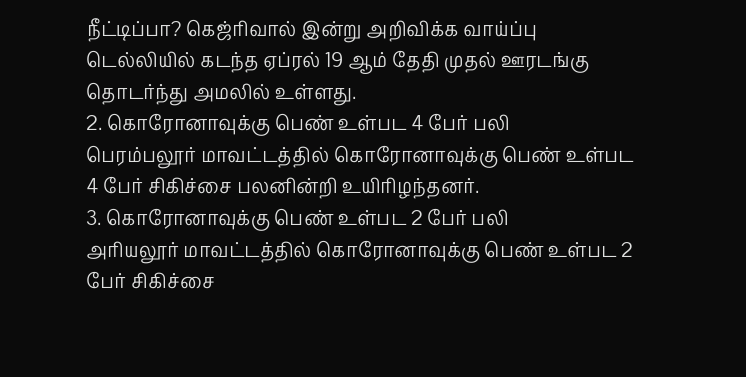நீட்டிப்பா? கெஜ்ரிவால் இன்று அறிவிக்க வாய்ப்பு
டெல்லியில் கடந்த ஏப்ரல் 19 ஆம் தேதி முதல் ஊரடங்கு தொடர்ந்து அமலில் உள்ளது.
2. கொரோனாவுக்கு பெண் உள்பட 4 பேர் பலி
பெரம்பலூர் மாவட்டத்தில் கொரோனாவுக்கு பெண் உள்பட 4 பேர் சிகிச்சை பலனின்றி உயிரிழந்தனர்.
3. கொரோனாவுக்கு பெண் உள்பட 2 பேர் பலி
அரியலூர் மாவட்டத்தில் கொரோனாவுக்கு பெண் உள்பட 2 பேர் சிகிச்சை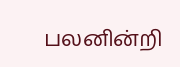பலனின்றி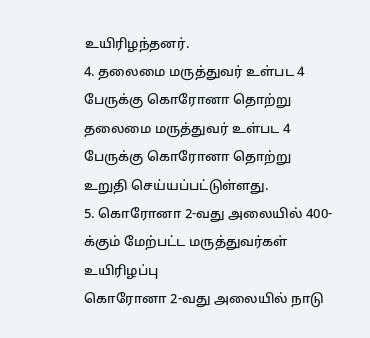உயிரிழந்தனர்.
4. தலைமை மருத்துவர் உள்பட 4 பேருக்கு கொரோனா தொற்று
தலைமை மருத்துவர் உள்பட 4 பேருக்கு கொரோனா தொற்று உறுதி செய்யப்பட்டுள்ளது.
5. கொரோனா 2-வது அலையில் 400-க்கும் மேற்பட்ட மருத்துவர்கள் உயிரிழப்பு
கொரோனா 2-வது அலையில் நாடு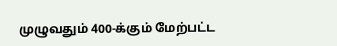முழுவதும் 400-க்கும் மேற்பட்ட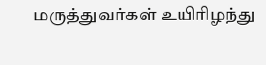மருத்துவர்கள் உயிரிழந்து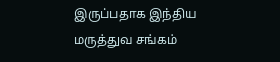இருப்பதாக இந்திய மருத்துவ சங்கம்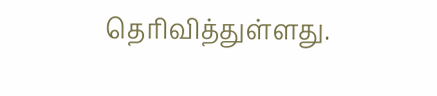தெரிவித்துள்ளது.